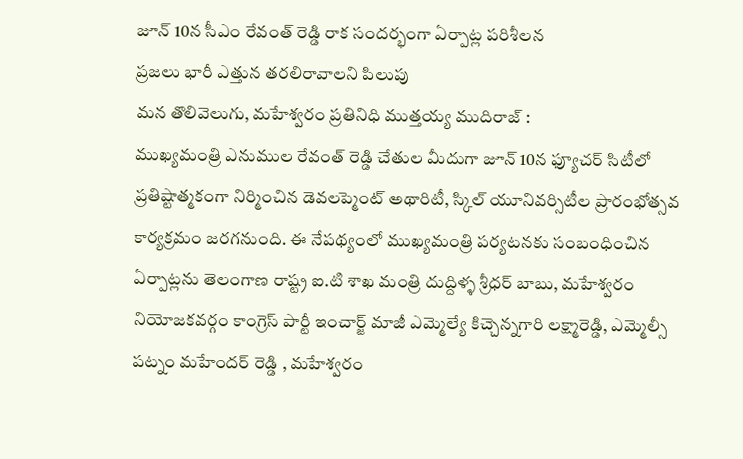జూన్ 10న సీఎం రేవంత్ రెడ్డి రాక సందర్భంగా ఏర్పాట్ల పరిశీలన
ప్రజలు భారీ ఎత్తున తరలిరావాలని పిలుపు
మన తొలివెలుగు, మహేశ్వరం ప్రతినిధి ముత్తయ్య ముదిరాజ్ :
ముఖ్యమంత్రి ఎనుముల రేవంత్ రెడ్డి చేతుల మీదుగా జూన్ 10న ఫ్యూచర్ సిటీలో ప్రతిష్టాత్మకంగా నిర్మించిన డెవలప్మెంట్ అథారిటీ, స్కిల్ యూనివర్సిటీల ప్రారంభోత్సవ కార్యక్రమం జరగనుంది. ఈ నేపథ్యంలో ముఖ్యమంత్రి పర్యటనకు సంబంధించిన ఏర్పాట్లను తెలంగాణ రాష్ట్ర ఐ.టి శాఖ మంత్రి దుద్దిళ్ళ శ్రీధర్ బాబు, మహేశ్వరం నియోజకవర్గం కాంగ్రెస్ పార్టీ ఇంచార్జ్ మాజీ ఎమ్మెల్యే కిచ్చెన్నగారి లక్ష్మారెడ్డి, ఎమ్మెల్సీ పట్నం మహేందర్ రెడ్డి , మహేశ్వరం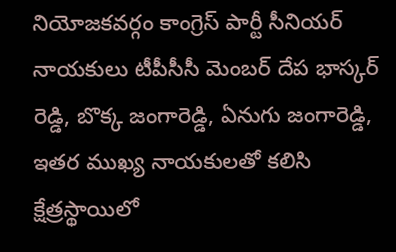నియోజకవర్గం కాంగ్రెస్ పార్టీ సీనియర్ నాయకులు టీపీసీసీ మెంబర్ దేప భాస్కర్ రెడ్డి, బొక్క జంగారెడ్డి, ఏనుగు జంగారెడ్డి, ఇతర ముఖ్య నాయకులతో కలిసి క్షేత్రస్థాయిలో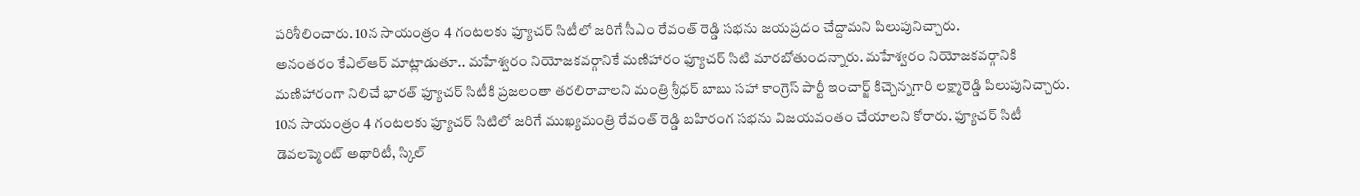పరిశీలించారు. 10న సాయంత్రం 4 గంటలకు ఫ్యూచర్ సిటీలో జరిగే సీఎం రేవంత్ రెడ్డి సభను జయప్రదం చేద్దామని పిలుపునిచ్చారు.
అనంతరం కేఎల్ఆర్ మాట్లాడుతూ.. మహేశ్వరం నియోజకవర్గానికే మణిహారం ఫ్యూచర్ సిటి మారబోతుందన్నారు. మహేశ్వరం నియోజకవర్గానికి మణిహారంగా నిలిచే భారత్ ఫ్యూచర్ సిటీకి ప్రజలంతా తరలిరావాలని మంత్రి శ్రీధర్ బాబు సహా కాంగ్రెస్ పార్టీ ఇంచార్జ్ కిచ్చెన్నగారి లక్ష్మారెడ్డి పిలుపునిచ్చారు. 10న సాయంత్రం 4 గంటలకు ఫ్యూచర్ సిటిలో జరిగే ముఖ్యమంత్రి రేవంత్ రెడ్డి బహిరంగ సభను విజయవంతం చేయాలని కోరారు. ఫ్యూచర్ సిటీ డెవలప్మెంట్ అథారిటీ, స్కిల్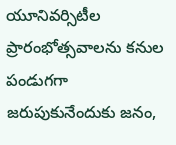యూనివర్సిటీల ప్రారంభోత్సవాలను కనుల పండుగగా జరుపుకునేందుకు జనం,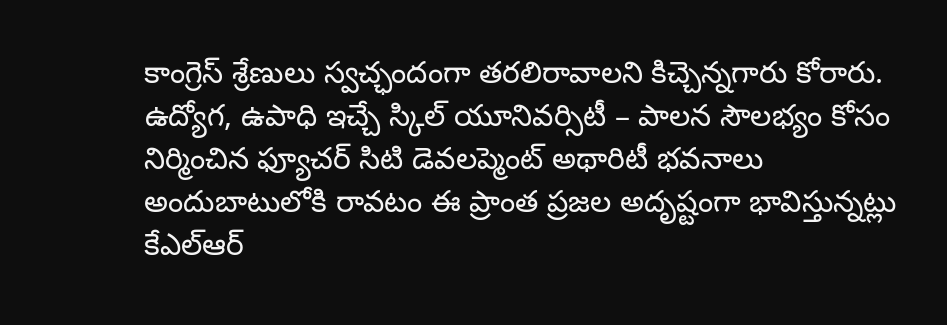కాంగ్రెస్ శ్రేణులు స్వచ్ఛందంగా తరలిరావాలని కిచ్చెన్నగారు కోరారు. ఉద్యోగ, ఉపాధి ఇచ్చే స్కిల్ యూనివర్సిటీ – పాలన సౌలభ్యం కోసం నిర్మించిన ఫ్యూచర్ సిటి డెవలప్మెంట్ అథారిటీ భవనాలు అందుబాటులోకి రావటం ఈ ప్రాంత ప్రజల అదృష్టంగా భావిస్తున్నట్లు కేఎల్ఆర్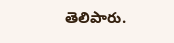తెలిపారు.